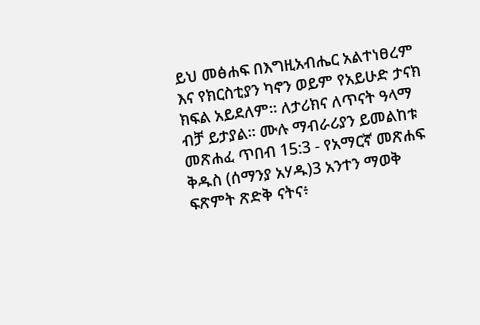ይህ መፅሐፍ በእግዚአብሔር አልተነፀረም እና የክርስቲያን ካኖን ወይም የአይሁድ ታናክ ክፍል አይደለም። ለታሪክና ለጥናት ዓላማ ብቻ ይታያል። ሙሉ ማብራሪያን ይመልከቱ መጽሐፈ ጥበብ 15:3 - የአማርኛ መጽሐፍ ቅዱስ (ሰማንያ አሃዱ)3 አንተን ማወቅ ፍጽምት ጽድቅ ናትና፥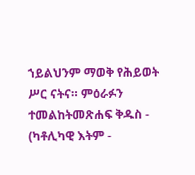ኀይልህንም ማወቅ የሕይወት ሥር ናትና። ምዕራፉን ተመልከትመጽሐፍ ቅዱስ - (ካቶሊካዊ እትም -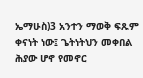ኤማሁስ)3 አንተን ማወቅ ፍጹም ቀናነት ነው፤ ጌትነትህን መቀበል ሕያው ሆኖ የመኖር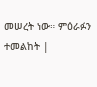መሠረት ነው። ምዕራፉን ተመልከት |